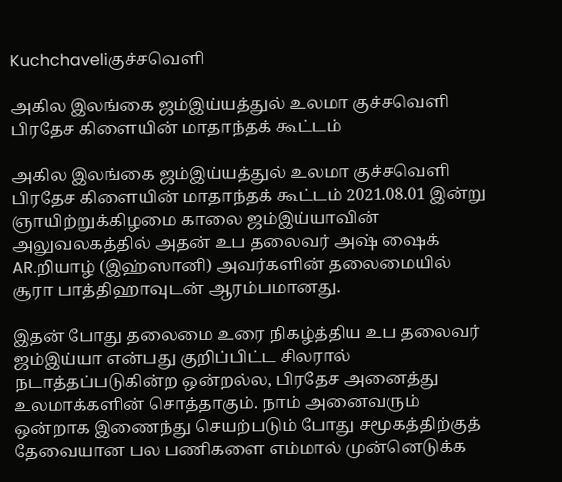Kuchchaveliகுச்சவெளி

அகில இலங்கை ஜம்இய்யத்துல் உலமா குச்சவெளி பிரதேச கிளையின் மாதாந்தக் கூட்டம்

அகில இலங்கை ஜம்இய்யத்துல் உலமா குச்சவெளி பிரதேச கிளையின் மாதாந்தக் கூட்டம் 2021.08.01 இன்று ஞாயிற்றுக்கிழமை காலை ஜம்இய்யாவின் அலுவலகத்தில் அதன் உப தலைவர் அஷ் ஷைக் AR.றியாழ் (இஹ்ஸானி) அவர்களின் தலைமையில் சூரா பாத்திஹாவுடன் ஆரம்பமானது.

இதன் போது தலைமை உரை நிகழ்த்திய உப தலைவர் ஜம்இய்யா என்பது குறிப்பிட்ட சிலரால் நடாத்தப்படுகின்ற ஒன்றல்ல, பிரதேச அனைத்து உலமாக்களின் சொத்தாகும். நாம் அனைவரும் ஒன்றாக இணைந்து செயற்படும் போது சமூகத்திற்குத் தேவையான பல பணிகளை எம்மால் முன்னெடுக்க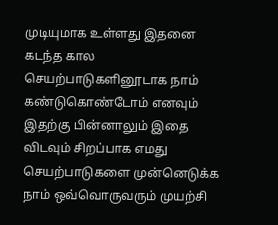முடியுமாக உள்ளது இதனை கடந்த கால செயற்பாடுகளினூடாக நாம் கண்டுகொண்டோம் எனவும் இதற்கு பின்னாலும் இதை விடவும் சிறப்பாக எமது செயற்பாடுகளை முன்னெடுக்க நாம் ஒவ்வொருவரும் முயற்சி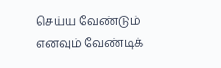செய்ய வேண்டும் எனவும் வேண்டிக்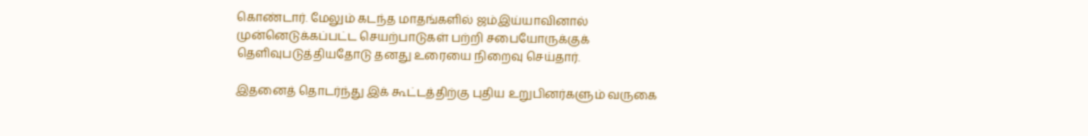கொண்டார். மேலும் கடந்த மாதங்களில் ஜம்இய்யாவினால் முன்னெடுக்கப்பட்ட செயற்பாடுகள் பற்றி சபையோருக்குக் தெளிவுபடுத்தியதோடு தனது உரையை நிறைவு செய்தார்.

இதனைத் தொடர்ந்து இக் கூட்டத்திற்கு புதிய உறுபினர்களும் வருகை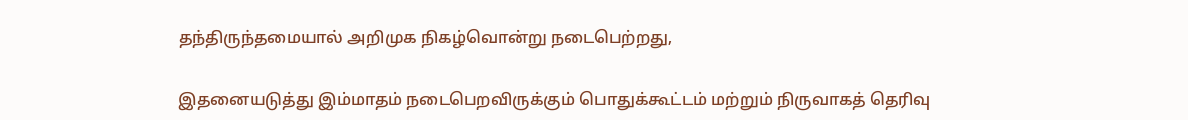தந்திருந்தமையால் அறிமுக நிகழ்வொன்று நடைபெற்றது,

இதனையடுத்து இம்மாதம் நடைபெறவிருக்கும் பொதுக்கூட்டம் மற்றும் நிருவாகத் தெரிவு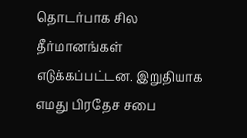தொடர்பாக சில தீர்மானங்கள் எடுக்கப்பட்டன. இறுதியாக எமது பிரதேச சபை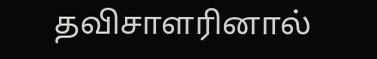தவிசாளரினால்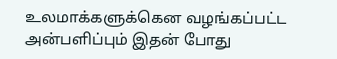உலமாக்களுக்கென வழங்கப்பட்ட அன்பளிப்பும் இதன் போது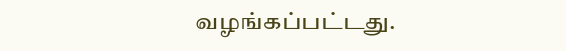வழங்கப்பட்டது.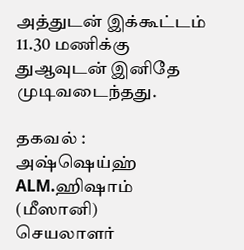அத்துடன் இக்கூட்டம் 11.30 மணிக்கு துஆவுடன் இனிதே முடிவடைந்தது.

தகவல் :
அஷ்ஷெய்ஹ் ALM.ஹிஷாம் (மீஸானி)
செயலாளர்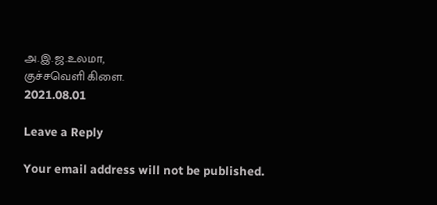அ.இ.ஜ.உலமா,
குச்சவெளி கிளை.
2021.08.01

Leave a Reply

Your email address will not be published.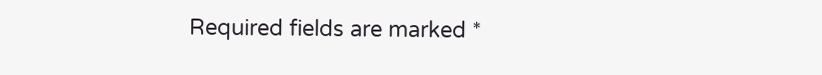Required fields are marked *